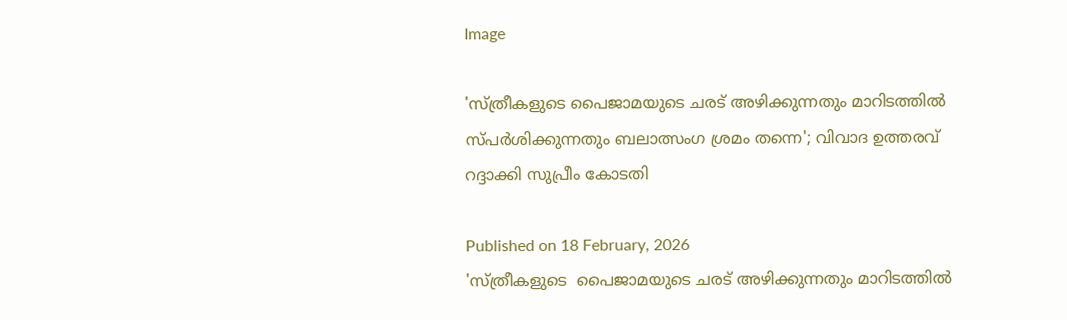Image

'സ്ത്രീകളുടെ പൈജാമയുടെ ചരട് അഴിക്കുന്നതും മാറിടത്തിൽ സ്പർശിക്കുന്നതും ബലാത്സംഗ ശ്രമം തന്നെ'; വിവാദ ഉത്തരവ് റദ്ദാക്കി സുപ്രീം കോടതി

Published on 18 February, 2026
'സ്ത്രീകളുടെ  പൈജാമയുടെ ചരട് അഴിക്കുന്നതും മാറിടത്തിൽ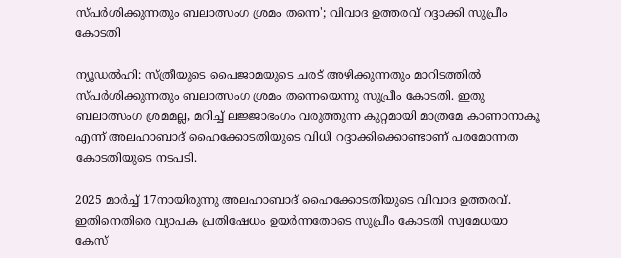സ്പർശിക്കുന്നതും ബലാത്സംഗ ശ്രമം തന്നെ'; വിവാദ ഉത്തരവ് റദ്ദാക്കി സുപ്രീം കോടതി

ന്യൂഡൽഹി: സ്ത്രീയുടെ പൈജാമയുടെ ചരട് അഴിക്കുന്നതും മാറിടത്തിൽ സ്പർശിക്കുന്നതും ബലാത്സംഗ ശ്രമം തന്നെയെന്നു സുപ്രീം കോടതി. ഇതു ബലാത്സംഗ ശ്രമമല്ല, മറിച്ച് ലജ്ജാഭംഗം വരുത്തുന്ന കുറ്റമായി മാത്രമേ കാണാനാകൂ എന്ന് അലഹാബാദ് ഹൈക്കോടതിയുടെ വിധി റദ്ദാക്കിക്കൊണ്ടാണ് പരമോന്നത കോടതിയുടെ നടപടി.

2025 മാർച്ച് 17നായിരുന്നു അലഹാബാദ് ഹൈക്കോടതിയുടെ വിവാദ ഉത്തരവ്. ഇതിനെതിരെ വ്യാപക പ്രതിഷേധം ഉയർന്നതോടെ സുപ്രീം കോടതി സ്വമേധയാ കേസ്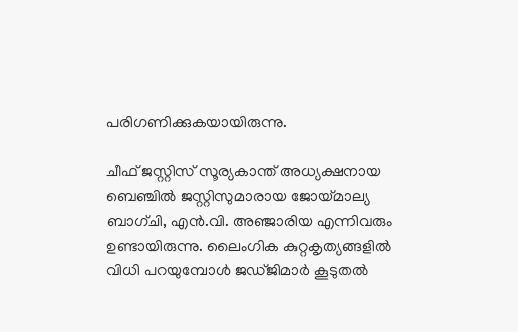പരിഗണിക്കുകയായിരുന്നു.

ചീഫ് ജസ്റ്റിസ് സൂര്യകാന്ത് അധ്യക്ഷനായ ബെഞ്ചിൽ ജസ്റ്റിസുമാരായ ജോയ്മാല്യ ബാഗ്ചി, എൻ.വി. അഞ്ജാരിയ എന്നിവരും ഉണ്ടായിരുന്നു. ലൈംഗിക കുറ്റകൃത്യങ്ങളിൽ വിധി പറയുമ്പോൾ ജഡ്ജിമാർ കൂടുതൽ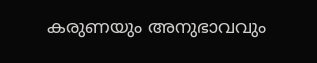കരുണയും അനുഭാവവും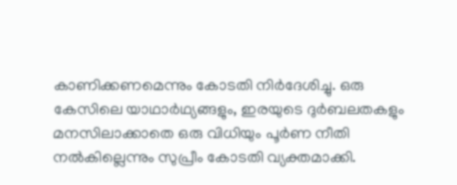കാണിക്കണമെന്നും കോടതി നിർദേശിച്ചു. ഒരു കേസിലെ യാഥാർഥ്യങ്ങളും, ഇരയുടെ ദുർബലതകളും മനസിലാക്കാതെ ഒരു വിധിയും പൂർണ നീതി നൽകില്ലെന്നും സുപ്രീം കോടതി വ്യക്തമാക്കി.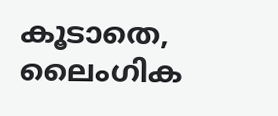കൂടാതെ, ലൈംഗിക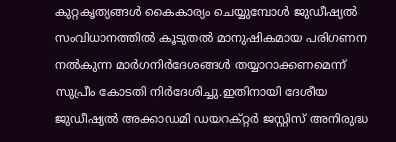കുറ്റകൃത്യങ്ങൾ കൈകാര്യം ചെയ്യുമ്പോൾ ജുഡീഷ്യൽ സംവിധാനത്തിൽ കൂടുതൽ മാനുഷികമായ പരിഗണന നൽകുന്ന മാർഗനിർദേശങ്ങൾ തയ്യാറാക്കണമെന്ന് സുപ്രീം കോടതി നിർദേശിച്ചു.ഇതിനായി ദേശീയ ജുഡീഷ്യൽ അക്കാഡമി ഡയറക്റ്റർ ജസ്റ്റിസ് അനിരുദ്ധ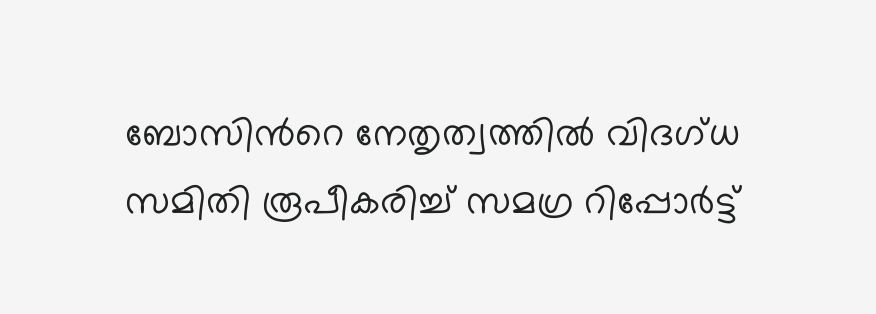ബോസിന്‍റെ നേതൃത്വത്തിൽ വിദഗ്ധ സമിതി രൂപീകരിച്ച് സമഗ്ര റിപ്പോർട്ട്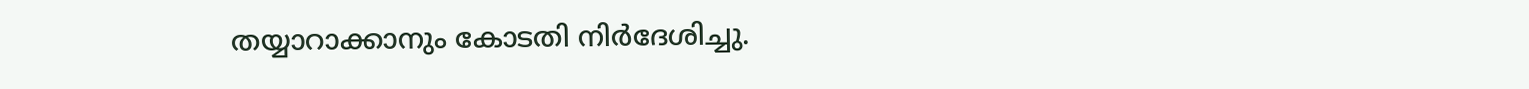തയ്യാറാക്കാനും കോടതി നിർദേശിച്ചു.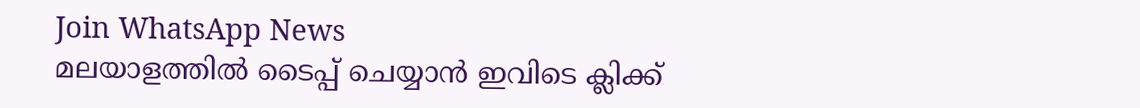Join WhatsApp News
മലയാളത്തില്‍ ടൈപ്പ് ചെയ്യാന്‍ ഇവിടെ ക്ലിക്ക്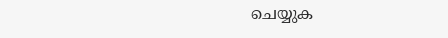ചെയ്യുക